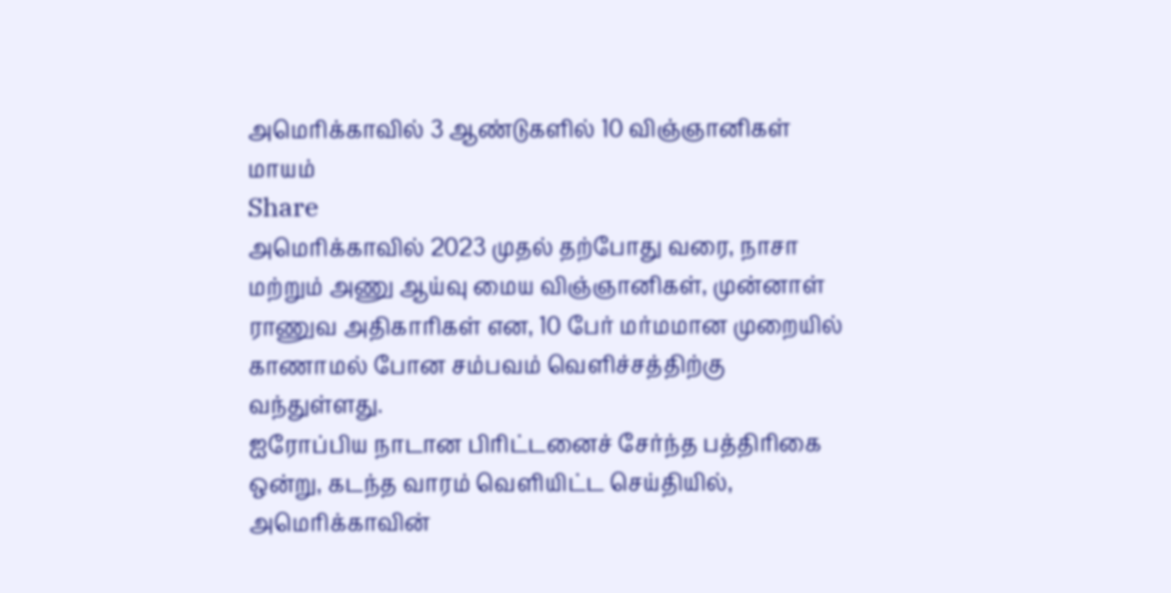அமெரிக்காவில் 3 ஆண்டுகளில் 10 விஞ்ஞானிகள் மாயம்
Share
அமெரிக்காவில் 2023 முதல் தற்போது வரை, நாசா மற்றும் அணு ஆய்வு மைய விஞ்ஞானிகள், முன்னாள் ராணுவ அதிகாரிகள் என, 10 பேர் மர்மமான முறையில் காணாமல் போன சம்பவம் வெளிச்சத்திற்கு வந்துள்ளது.
ஐரோப்பிய நாடான பிரிட்டனைச் சேர்ந்த பத்திரிகை ஒன்று, கடந்த வாரம் வெளியிட்ட செய்தியில், அமெரிக்காவின்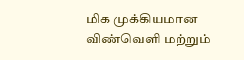மிக முக்கியமான விண்வெளி மற்றும்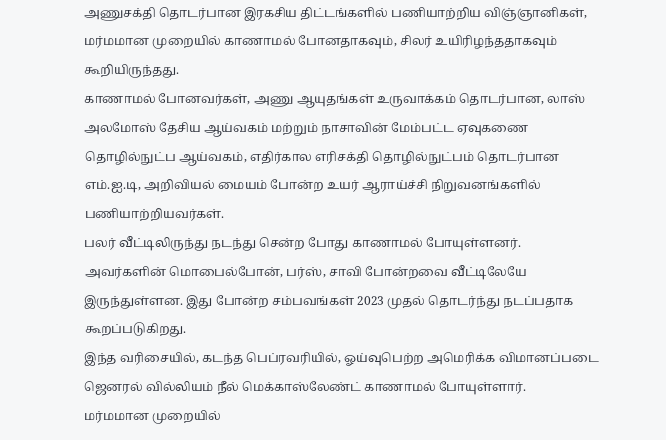அணுசக்தி தொடர்பான இரகசிய திட்டங்களில் பணியாற்றிய விஞ்ஞானிகள், மர்மமான முறையில் காணாமல் போனதாகவும், சிலர் உயிரிழந்ததாகவும் கூறியிருந்தது.
காணாமல் போனவர்கள், அணு ஆயுதங்கள் உருவாக்கம் தொடர்பான, லாஸ் அலமோஸ் தேசிய ஆய்வகம் மற்றும் நாசாவின் மேம்பட்ட ஏவுகணை தொழில்நுட்ப ஆய்வகம், எதிர்கால எரிசக்தி தொழில்நுட்பம் தொடர்பான எம்.ஐ.டி, அறிவியல் மையம் போன்ற உயர் ஆராய்ச்சி நிறுவனங்களில் பணியாற்றியவர்கள்.
பலர் வீட்டிலிருந்து நடந்து சென்ற போது காணாமல் போயுள்ளனர். அவர்களின் மொபைல்போன், பர்ஸ், சாவி போன்றவை வீட்டிலேயே இருந்துள்ளன. இது போன்ற சம்பவங்கள் 2023 முதல் தொடர்ந்து நடப்பதாக கூறப்படுகிறது.
இந்த வரிசையில், கடந்த பெப்ரவரியில், ஓய்வுபெற்ற அமெரிக்க விமானப்படை ஜெனரல் வில்லியம் நீல் மெக்காஸ்லேண்ட் காணாமல் போயுள்ளார்.
மர்மமான முறையில்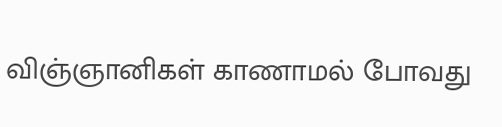விஞ்ஞானிகள் காணாமல் போவது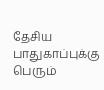தேசிய பாதுகாப்புக்கு பெரும்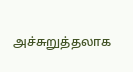அச்சுறுத்தலாக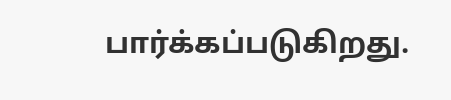பார்க்கப்படுகிறது.